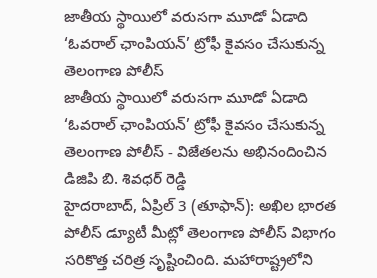జాతీయ స్థాయిలో వరుసగా మూడో ఏడాది ‘ఓవరాల్ ఛాంపియన్’ ట్రోఫీ కైవసం చేసుకున్న తెలంగాణ పోలీస్
జాతీయ స్థాయిలో వరుసగా మూడో ఏడాది ‘ఓవరాల్ ఛాంపియన్’ ట్రోఫీ కైవసం చేసుకున్న తెలంగాణ పోలీస్ - విజేతలను అభినందించిన డిజిపి బి. శివధర్ రెడ్డి
హైదరాబాద్, ఏప్రిల్ 3 (తూఫాన్): అఖిల భారత పోలీస్ డ్యూటీ మీట్లో తెలంగాణ పోలీస్ విభాగం సరికొత్త చరిత్ర సృష్టించింది. మహారాష్ట్రలోని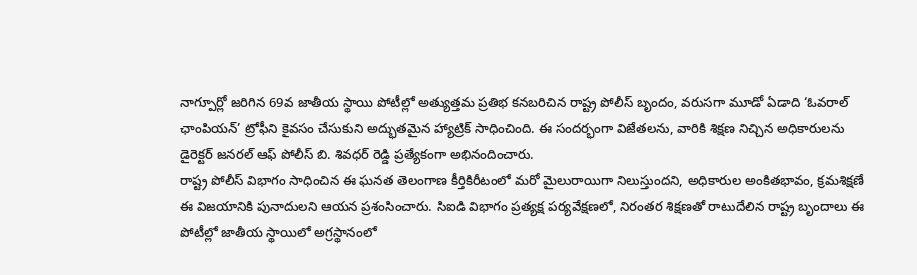నాగ్పూర్లో జరిగిన 69వ జాతీయ స్థాయి పోటీల్లో అత్యుత్తమ ప్రతిభ కనబరిచిన రాష్ట్ర పోలీస్ బృందం, వరుసగా మూడో ఏడాది ‘ఓవరాల్ ఛాంపియన్’ ట్రోఫీని కైవసం చేసుకుని అద్భుతమైన హ్యాట్రిక్ సాధించింది. ఈ సందర్భంగా విజేతలను, వారికి శిక్షణ నిచ్చిన అధికారులను డైరెక్టర్ జనరల్ ఆఫ్ పోలీస్ బి. శివధర్ రెడ్డి ప్రత్యేకంగా అభినందించారు.
రాష్ట్ర పోలీస్ విభాగం సాధించిన ఈ ఘనత తెలంగాణ కీర్తికిరీటంలో మరో మైలురాయిగా నిలుస్తుందని, అధికారుల అంకితభావం, క్రమశిక్షణే ఈ విజయానికి పునాదులని ఆయన ప్రశంసించారు. సిఐడి విభాగం ప్రత్యక్ష పర్యవేక్షణలో, నిరంతర శిక్షణతో రాటుదేలిన రాష్ట్ర బృందాలు ఈ పోటీల్లో జాతీయ స్థాయిలో అగ్రస్థానంలో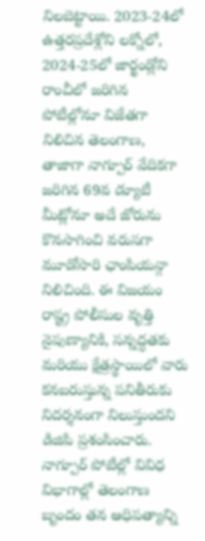నిలబెట్టాయి. 2023-24లో ఉత్తరప్రదేశ్లోని లక్నోలో, 2024-25లో జార్ఖండ్లోని రాంచీలో జరిగిన పోటీల్లోనూ విజేతగా నిలిచిన తెలంగాణ, తాజాగా నాగ్పూర్ వేదికగా జరిగిన 69వ డ్యూటీ మీట్లోనూ అదే జోరును కొనసాగించి వరుసగా మూడోసారి ఛాంపియన్గా నిలిచింది. ఈ విజయం రాష్ట్ర పోలీసుల వృత్తి నైపుణ్యానికి, సన్నద్ధతకు మరియు క్షేత్రస్థాయిలో వారు కనబరుస్తున్న పనితీరుకు నిదర్శనంగా నిలుస్తుందని డిజిపి ప్రశంసించారు. నాగ్పూర్ పోటీల్లో వివిధ విభాగాల్లో తెలంగాణ బృందం తన ఆధిపత్యాన్ని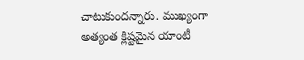చాటుకుందన్నారు. ముఖ్యంగా అత్యంత క్లిష్టమైన యాంటీ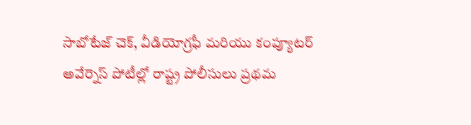సాబోటేజ్ చెక్, వీడియోగ్రఫీ మరియు కంప్యూటర్ అవేర్నెస్ పోటీల్లో రాష్ట్ర పోలీసులు ప్రథమ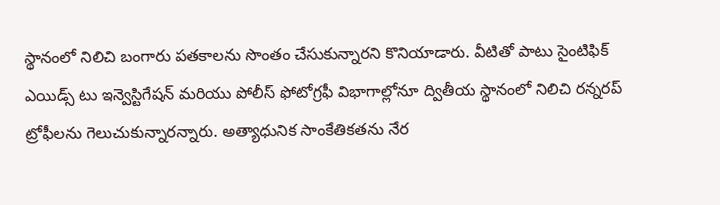స్థానంలో నిలిచి బంగారు పతకాలను సొంతం చేసుకున్నారని కొనియాడారు. వీటితో పాటు సైంటిఫిక్ ఎయిడ్స్ టు ఇన్వెస్టిగేషన్ మరియు పోలీస్ ఫోటోగ్రఫీ విభాగాల్లోనూ ద్వితీయ స్థానంలో నిలిచి రన్నరప్ ట్రోఫీలను గెలుచుకున్నారన్నారు. అత్యాధునిక సాంకేతికతను నేర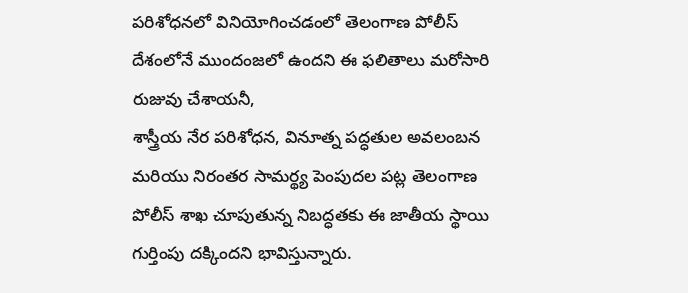పరిశోధనలో వినియోగించడంలో తెలంగాణ పోలీస్ దేశంలోనే ముందంజలో ఉందని ఈ ఫలితాలు మరోసారి రుజువు చేశాయనీ,
శాస్త్రీయ నేర పరిశోధన, వినూత్న పద్ధతుల అవలంబన మరియు నిరంతర సామర్థ్య పెంపుదల పట్ల తెలంగాణ పోలీస్ శాఖ చూపుతున్న నిబద్ధతకు ఈ జాతీయ స్థాయి గుర్తింపు దక్కిందని భావిస్తున్నారు.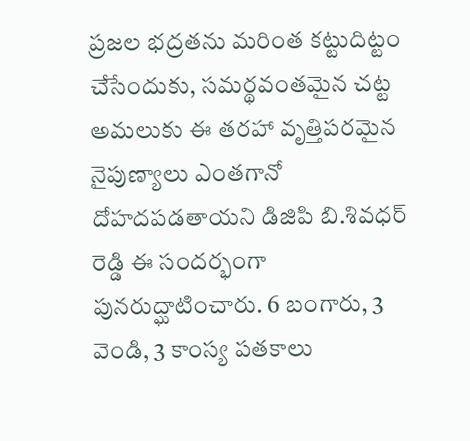ప్రజల భద్రతను మరింత కట్టుదిట్టం చేసేందుకు, సమర్థవంతమైన చట్ట అమలుకు ఈ తరహా వృత్తిపరమైన నైపుణ్యాలు ఎంతగానో దోహదపడతాయని డిజిపి బి.శివధర్ రెడ్డి ఈ సందర్భంగా పునరుద్ఘాటించారు. 6 బంగారు, 3 వెండి, 3 కాంస్య పతకాలు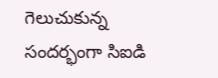గెలుచుకున్న సందర్భంగా సిఐడి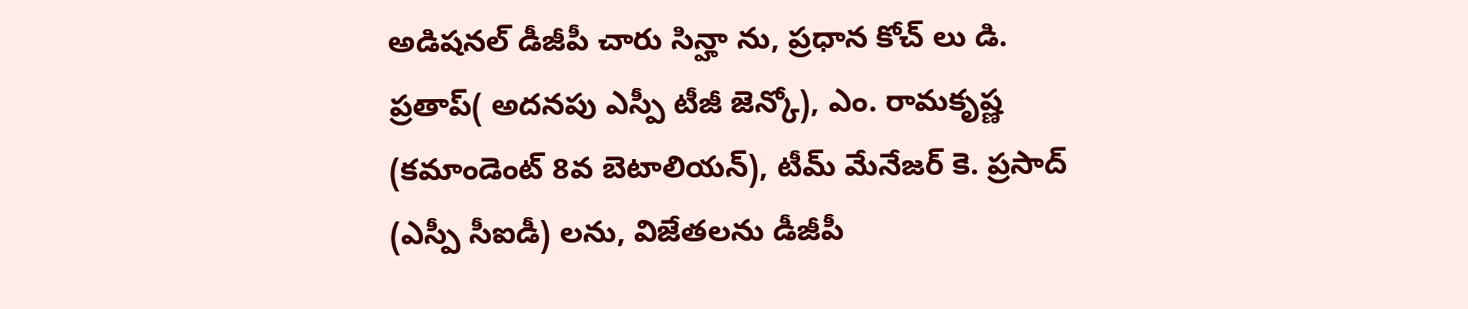అడిషనల్ డీజీపీ చారు సిన్హా ను, ప్రధాన కోచ్ లు డి. ప్రతాప్( అదనపు ఎస్పీ టీజీ జెన్కో), ఎం. రామకృష్ణ (కమాండెంట్ 8వ బెటాలియన్), టీమ్ మేనేజర్ కె. ప్రసాద్ (ఎస్పీ సీఐడీ) లను, విజేతలను డీజీపీ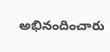అభినందించారు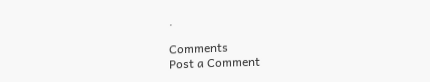.

Comments
Post a Comment